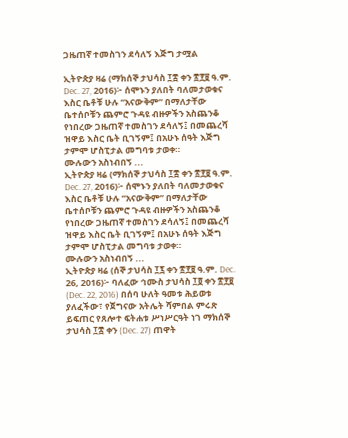ጋዜጠኛ ተመስገን ደሳለኝ እጅግ ታሟል

ኢትዮጵያ ዛሬ (ማክሰኞ ታህሳስ ፲፰ ቀን ፳፻፱ ዓ.ም. Dec. 27, 2016)፦ ሰሞኑን ያለበት ባለመታወቁና እስር ቤቶቹ ሁሉ ”አናውቅም” በማለታቸው ቤተሰቦቹን ጨምሮ ጉዳዩ ብዙዎችን አስጨንቆ የነበረው ጋዜጠኛ ተመስገን ደሳለኝ፤ በመጨረሻ ዝዋይ እስር ቤት ቢገኝም፤ በአሁኑ ሰዓት እጅግ ታምሞ ሆስፒታል መግባቱ ታወቀ።
ሙሉውን አስነብበኝ ...
ኢትዮጵያ ዛሬ (ማክሰኞ ታህሳስ ፲፰ ቀን ፳፻፱ ዓ.ም. Dec. 27, 2016)፦ ሰሞኑን ያለበት ባለመታወቁና እስር ቤቶቹ ሁሉ ”አናውቅም” በማለታቸው ቤተሰቦቹን ጨምሮ ጉዳዩ ብዙዎችን አስጨንቆ የነበረው ጋዜጠኛ ተመስገን ደሳለኝ፤ በመጨረሻ ዝዋይ እስር ቤት ቢገኝም፤ በአሁኑ ሰዓት እጅግ ታምሞ ሆስፒታል መግባቱ ታወቀ።
ሙሉውን አስነብበኝ ...
ኢትዮጵያ ዛሬ (ሰኞ ታህሳስ ፲፯ ቀን ፳፻፱ ዓ.ም. Dec. 26, 2016)፦ ባለፈው ኅሙስ ታህሳስ ፲፬ ቀን ፳፻፱ (Dec. 22, 2016) በሰባ ሁለት ዓመቱ ሕይወቱ ያለፈችው፣ የጀግናው አትሌት ሻምበል ምሩጽ ይፍጠር የጸሎተ ፍትሐቱ ሥነሥርዓት ነገ ማክሰኞ ታህሳስ ፲፰ ቀን (Dec. 27) ጠዋት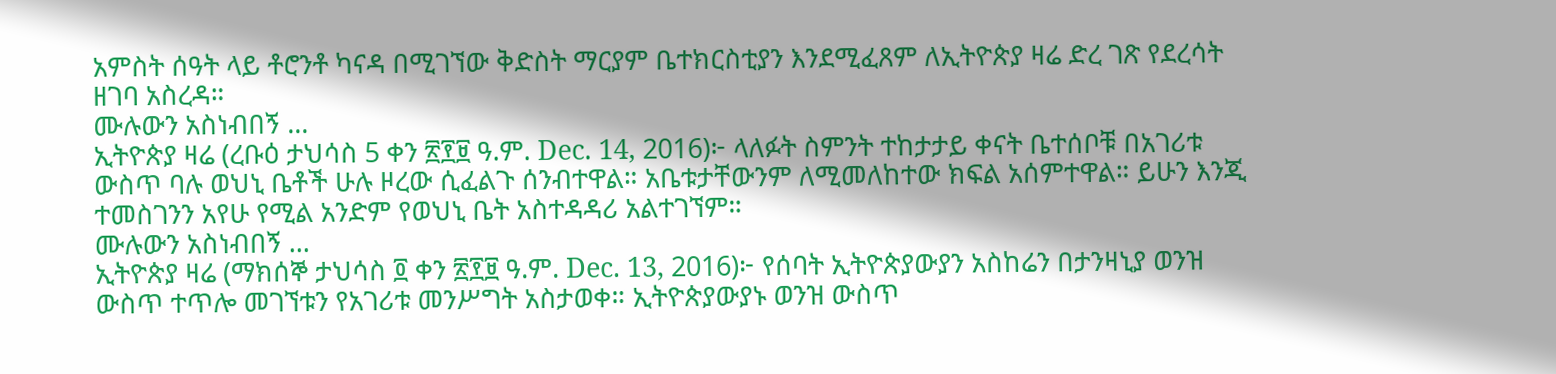አምስት ሰዓት ላይ ቶሮንቶ ካናዳ በሚገኘው ቅድስት ማርያም ቤተክርስቲያን እንደሚፈጸም ለኢትዮጵያ ዛሬ ድረ ገጽ የደረሳት ዘገባ አስረዳ።
ሙሉውን አስነብበኝ ...
ኢትዮጵያ ዛሬ (ረቡዕ ታህሳስ 5 ቀን ፳፻፱ ዓ.ም. Dec. 14, 2016)፦ ላለፉት ስምንት ተከታታይ ቀናት ቤተሰቦቹ በአገሪቱ ውስጥ ባሉ ወህኒ ቤቶች ሁሉ ዞረው ሲፈልጉ ሰንብተዋል። አቤቱታቸውንም ለሚመለከተው ክፍል አሰምተዋል። ይሁን እንጂ ተመስገንን አየሁ የሚል አንድም የወህኒ ቤት አስተዳዳሪ አልተገኘም።
ሙሉውን አስነብበኝ ...
ኢትዮጵያ ዛሬ (ማክሰኞ ታህሳስ ፬ ቀን ፳፻፱ ዓ.ም. Dec. 13, 2016)፦ የሰባት ኢትዮጵያውያን አስከሬን በታንዛኒያ ወንዝ ውስጥ ተጥሎ መገኘቱን የአገሪቱ መንሥግት አስታወቀ። ኢትዮጵያውያኑ ወንዝ ውስጥ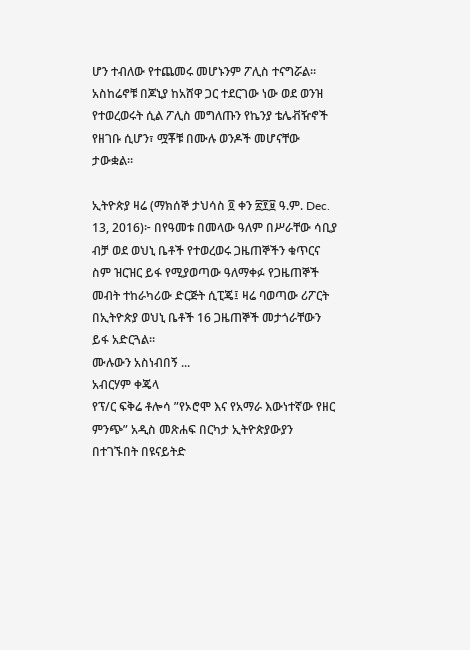ሆን ተብለው የተጨመሩ መሆኑንም ፖሊስ ተናግሯል። አስከሬኖቹ በጆኒያ ከአሸዋ ጋር ተደርገው ነው ወደ ወንዝ የተወረወሩት ሲል ፖሊስ መግለጡን የኬንያ ቴሌቭዥኖች የዘገቡ ሲሆን፣ ሟቾቹ በሙሉ ወንዶች መሆናቸው ታውቋል።

ኢትዮጵያ ዛሬ (ማክሰኞ ታህሳስ ፬ ቀን ፳፻፱ ዓ.ም. Dec. 13, 2016)፦ በየዓመቱ በመላው ዓለም በሥራቸው ሳቢያ ብቻ ወደ ወህኒ ቤቶች የተወረወሩ ጋዜጠኞችን ቁጥርና ስም ዝርዝር ይፋ የሚያወጣው ዓለማቀፉ የጋዜጠኞች መብት ተከራካሪው ድርጅት ሲፒጄ፤ ዛሬ ባወጣው ሪፖርት በኢትዮጵያ ወህኒ ቤቶች 16 ጋዜጠኞች መታጎራቸውን ይፋ አድርጓል።
ሙሉውን አስነብበኝ ...
አብርሃም ቀጄላ
የፕ/ር ፍቅሬ ቶሎሳ ”የኦሮሞ እና የአማራ እውነተኛው የዘር ምንጭ” አዲስ መጽሐፍ በርካታ ኢትዮጵያውያን በተገኙበት በዩናይትድ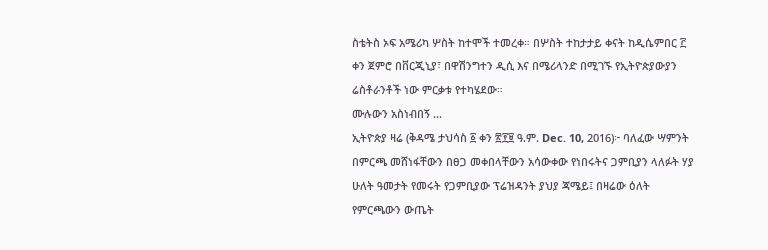ስቴትስ ኦፍ አሜሪካ ሦስት ከተሞች ተመረቀ። በሦስት ተከታታይ ቀናት ከዲሴምበር ፫ ቀን ጀምሮ በቨርጂኒያ፣ በዋሽንግተን ዲሲ እና በሜሪላንድ በሚገኙ የኢትዮጵያውያን ሬስቶራንቶች ነው ምርቃቱ የተካሄደው።
ሙሉውን አስነብበኝ ...
ኢትዮጵያ ዛሬ (ቅዳሜ ታህሳስ ፩ ቀን ፳፻፱ ዓ.ም. Dec. 10, 2016)፦ ባለፈው ሣምንት በምርጫ መሸነፋቸውን በፀጋ መቀበላቸውን አሳውቀው የነበሩትና ጋምቢያን ላለፉት ሃያ ሁለት ዓመታት የመሩት የጋምቢያው ፕሬዝዳንት ያህያ ጃሜይ፤ በዛሬው ዕለት የምርጫውን ውጤት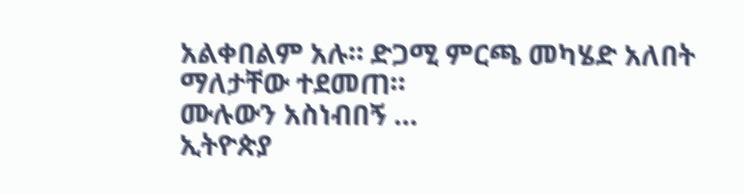አልቀበልም አሉ። ድጋሚ ምርጫ መካሄድ አለበት ማለታቸው ተደመጠ።
ሙሉውን አስነብበኝ ...
ኢትዮጵያ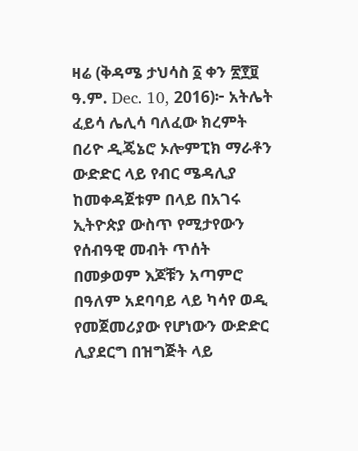ዛሬ (ቅዳሜ ታህሳስ ፩ ቀን ፳፻፱ ዓ.ም. Dec. 10, 2016)፦ አትሌት ፈይሳ ሌሊሳ ባለፈው ክረምት በሪዮ ዲጄኔሮ ኦሎምፒክ ማራቶን ውድድር ላይ የብር ሜዳሊያ ከመቀዳጀቱም በላይ በአገሩ ኢትዮጵያ ውስጥ የሚታየውን የሰብዓዊ መብት ጥሰት በመቃወም እጆቹን አጣምሮ በዓለም አደባባይ ላይ ካሳየ ወዲ የመጀመሪያው የሆነውን ውድድር ሊያደርግ በዝግጅት ላይ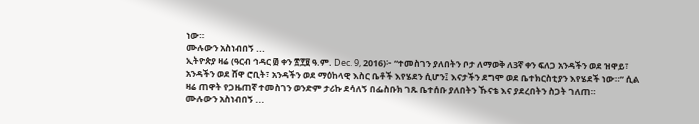ነው።
ሙሉውን አስነብበኝ ...
ኢትዮጵያ ዛሬ (ዓርብ ኅዳር ፴ ቀን ፳፻፱ ዓ.ም. Dec. 9, 2016)፦ “ተመስገን ያለበትን ቦታ ለማወቅ ለ3ኛ ቀን ፍለጋ አንዳችን ወደ ዝዋይ፣ አንዳችን ወደ ሸዋ ሮቢት፣ አንዳችን ወደ ማዕከላዊ እስር ቤቶች እየሄደን ሲሆን፤ እናታችን ደግሞ ወደ ቤተክርስቲያን እየሄደች ነው።” ሲል ዛሬ ጠዋት የጋዜጠኛ ተመስገን ወንድም ታሪኩ ደሳለኝ በፌስቡክ ገጹ ቤተሰቡ ያለበትን ኹናቴ እና ያደረበትን ስጋት ገለጠ።
ሙሉውን አስነብበኝ ...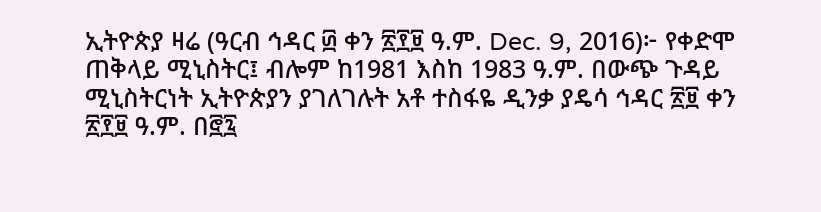ኢትዮጵያ ዛሬ (ዓርብ ኅዳር ፴ ቀን ፳፻፱ ዓ.ም. Dec. 9, 2016)፦ የቀድሞ ጠቅላይ ሚኒስትር፤ ብሎም ከ1981 እስከ 1983 ዓ.ም. በውጭ ጉዳይ ሚኒስትርነት ኢትዮጵያን ያገለገሉት አቶ ተስፋዬ ዲንቃ ያዴሳ ኅዳር ፳፱ ቀን ፳፻፱ ዓ.ም. በ፸፯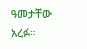ዓመታቸው አረፉ።